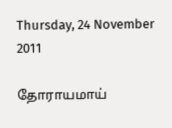Thursday, 24 November 2011

தோராயமாய்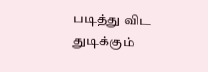படித்து விட துடிக்கும்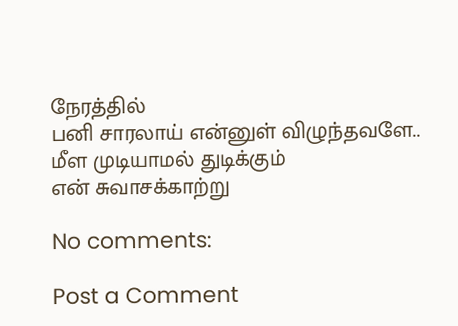நேரத்தில்
பனி சாரலாய் என்னுள் விழுந்தவளே..
மீள முடியாமல் துடிக்கும்
என் சுவாசக்காற்று

No comments:

Post a Comment